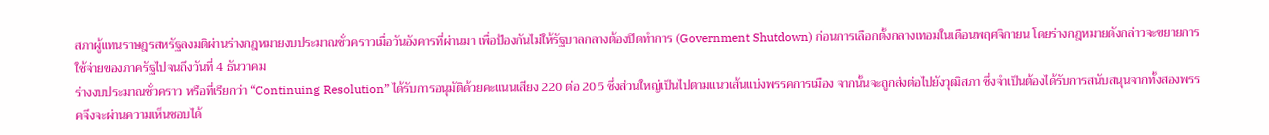สภาผู้แทนราษฎรสหรัฐลงมติผ่านร่างกฎหมายงบประมาณชั่วคราวเมื่อวันอังคารที่ผ่านมา เพื่อป้องกันไม่ให้รัฐบาลกลางต้องปิดทำการ (Government Shutdown) ก่อนการเลือกตั้งกลางเทอมในเดือนพฤศจิกายน โดยร่างกฎหมายดังกล่าวจะขยายการใช้จ่ายของภาครัฐไปจนถึงวันที่ 4 ธันวาคม
ร่างงบประมาณชั่วคราว หรือที่เรียกว่า “Continuing Resolution” ได้รับการอนุมัติด้วยคะแนนเสียง 220 ต่อ 205 ซึ่งส่วนใหญ่เป็นไปตามแนวเส้นแบ่งพรรคการเมือง จากนั้นจะถูกส่งต่อไปยังวุฒิสภา ซึ่งจำเป็นต้องได้รับการสนับสนุนจากทั้งสองพรรคจึงจะผ่านความเห็นชอบได้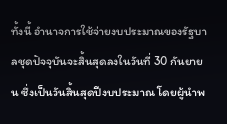ทั้งนี้ อำนาจการใช้จ่ายงบประมาณของรัฐบาลชุดปัจจุบันจะสิ้นสุดลงในวันที่ 30 กันยายน ซึ่งเป็นวันสิ้นสุดปีงบประมาณ โดยผู้นำพ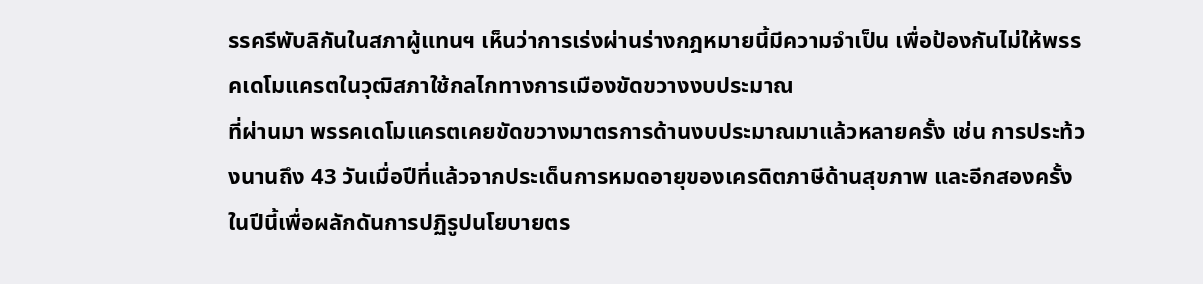รรครีพับลิกันในสภาผู้แทนฯ เห็นว่าการเร่งผ่านร่างกฎหมายนี้มีความจำเป็น เพื่อป้องกันไม่ให้พรรคเดโมแครตในวุฒิสภาใช้กลไกทางการเมืองขัดขวางงบประมาณ
ที่ผ่านมา พรรคเดโมแครตเคยขัดขวางมาตรการด้านงบประมาณมาแล้วหลายครั้ง เช่น การประท้วงนานถึง 43 วันเมื่อปีที่แล้วจากประเด็นการหมดอายุของเครดิตภาษีด้านสุขภาพ และอีกสองครั้งในปีนี้เพื่อผลักดันการปฏิรูปนโยบายตร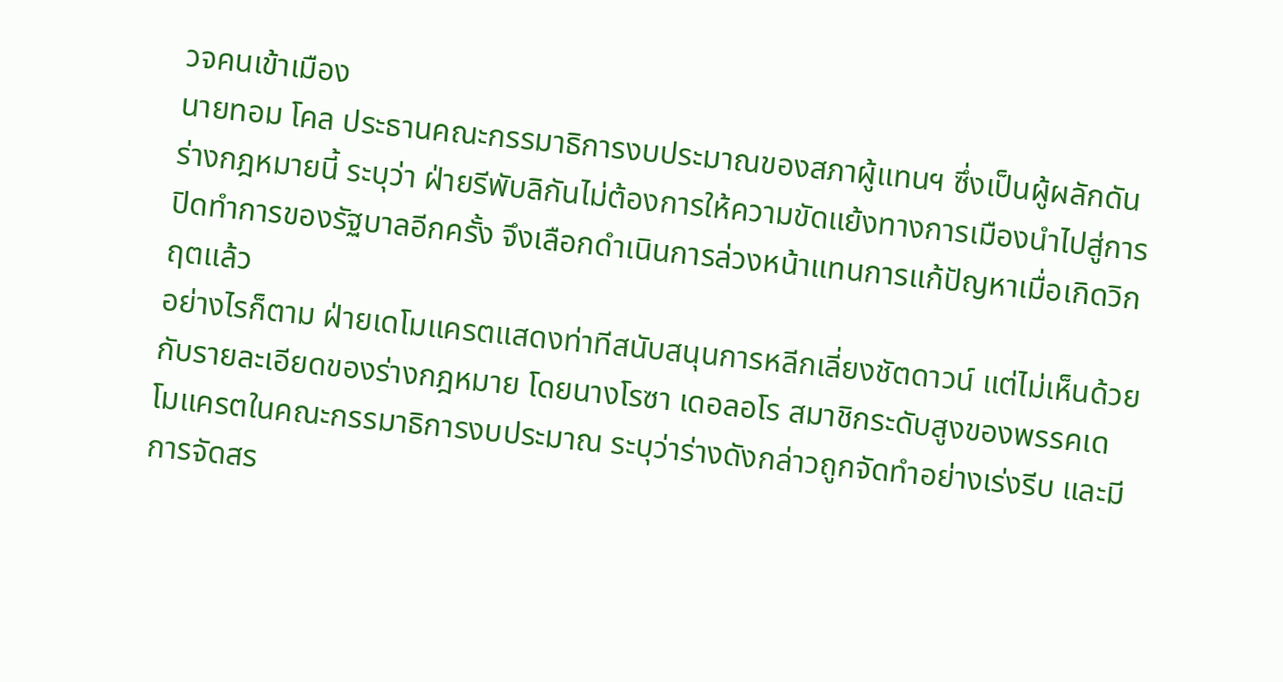วจคนเข้าเมือง
นายทอม โคล ประธานคณะกรรมาธิการงบประมาณของสภาผู้แทนฯ ซึ่งเป็นผู้ผลักดันร่างกฎหมายนี้ ระบุว่า ฝ่ายรีพับลิกันไม่ต้องการให้ความขัดแย้งทางการเมืองนำไปสู่การปิดทำการของรัฐบาลอีกครั้ง จึงเลือกดำเนินการล่วงหน้าแทนการแก้ปัญหาเมื่อเกิดวิกฤตแล้ว
อย่างไรก็ตาม ฝ่ายเดโมแครตแสดงท่าทีสนับสนุนการหลีกเลี่ยงชัตดาวน์ แต่ไม่เห็นด้วยกับรายละเอียดของร่างกฎหมาย โดยนางโรซา เดอลอโร สมาชิกระดับสูงของพรรคเดโมแครตในคณะกรรมาธิการงบประมาณ ระบุว่าร่างดังกล่าวถูกจัดทำอย่างเร่งรีบ และมีการจัดสร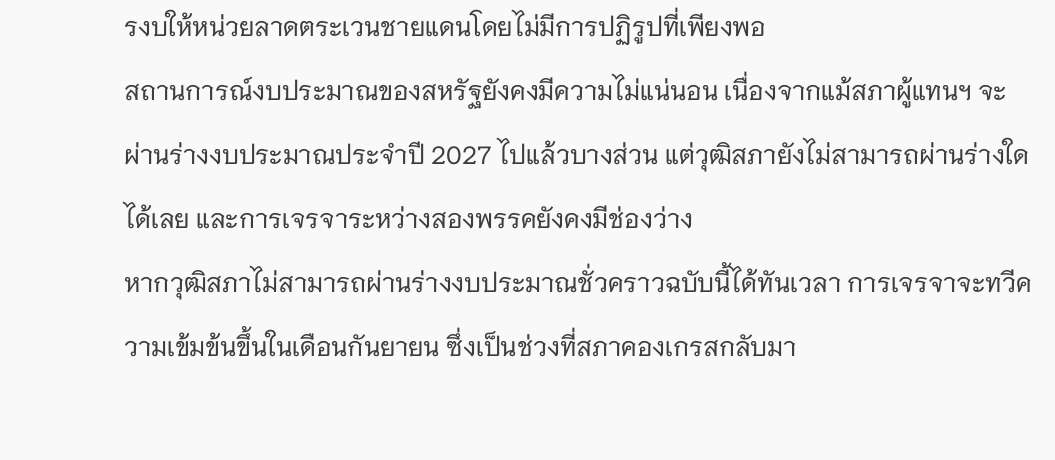รงบให้หน่วยลาดตระเวนชายแดนโดยไม่มีการปฏิรูปที่เพียงพอ
สถานการณ์งบประมาณของสหรัฐยังคงมีความไม่แน่นอน เนื่องจากแม้สภาผู้แทนฯ จะผ่านร่างงบประมาณประจำปี 2027 ไปแล้วบางส่วน แต่วุฒิสภายังไม่สามารถผ่านร่างใดได้เลย และการเจรจาระหว่างสองพรรคยังคงมีช่องว่าง
หากวุฒิสภาไม่สามารถผ่านร่างงบประมาณชั่วคราวฉบับนี้ได้ทันเวลา การเจรจาจะทวีความเข้มข้นขึ้นในเดือนกันยายน ซึ่งเป็นช่วงที่สภาคองเกรสกลับมา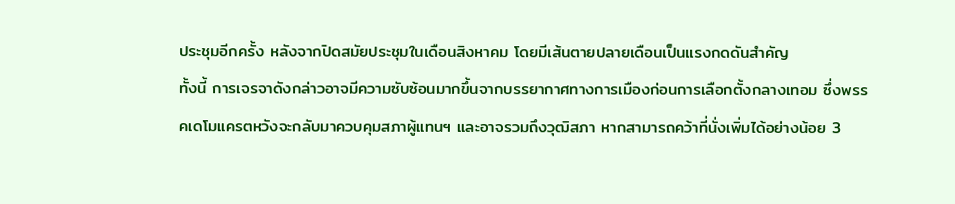ประชุมอีกครั้ง หลังจากปิดสมัยประชุมในเดือนสิงหาคม โดยมีเส้นตายปลายเดือนเป็นแรงกดดันสำคัญ
ทั้งนี้ การเจรจาดังกล่าวอาจมีความซับซ้อนมากขึ้นจากบรรยากาศทางการเมืองก่อนการเลือกตั้งกลางเทอม ซึ่งพรรคเดโมแครตหวังจะกลับมาควบคุมสภาผู้แทนฯ และอาจรวมถึงวุฒิสภา หากสามารถคว้าที่นั่งเพิ่มได้อย่างน้อย 3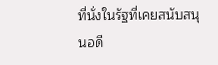ที่นั่งในรัฐที่เคยสนับสนุนอดี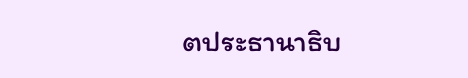ตประธานาธิบ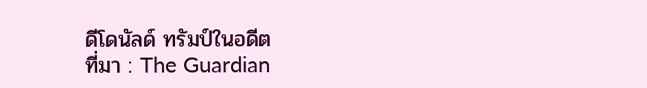ดีโดนัลด์ ทรัมป์ในอดีต
ที่มา : The Guardian